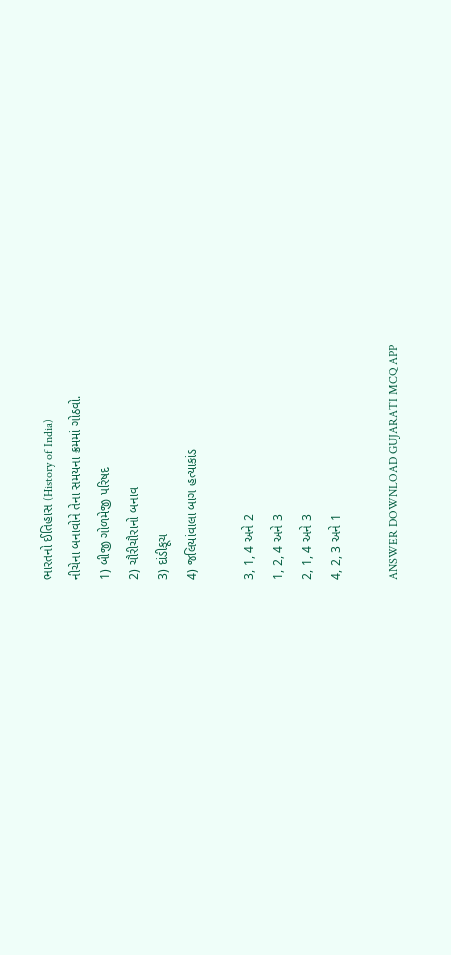ભારતનો ઈતિહાસ (History of India)
નીચેના બનાવોને તેના સમયના ક્રમમાં ગોઠવો.
1) બીજી ગોળમેજી પરિષદ
2) ચૌરીચૌરાનો બનાવ
3) દાંડીકૂચ
4) જલિયાંવાલા બાગ હત્યાકાંડ

3, 1, 4 અને 2
1, 2, 4 અને 3
2, 1, 4 અને 3
4, 2, 3 અને 1

ANSWER DOWNLOAD GUJARATI MCQ APP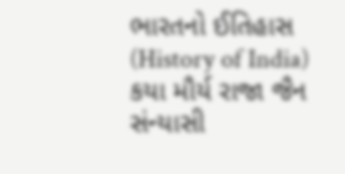ભારતનો ઈતિહાસ (History of India)
કયા મૌર્ય રાજા જૈન સંન્યાસી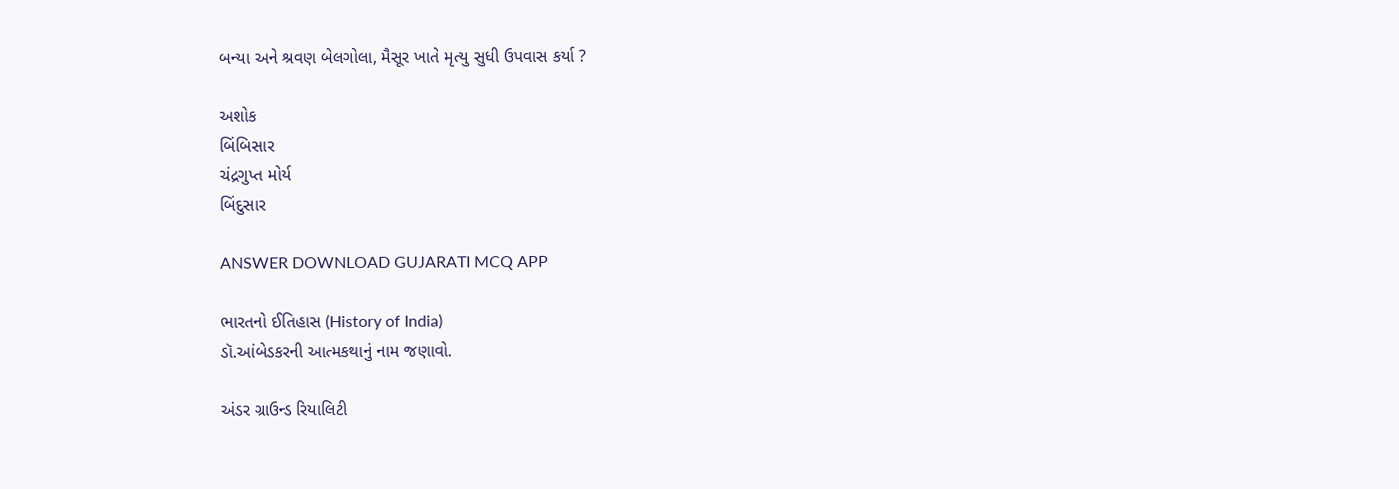બન્યા અને શ્રવણ બેલગોલા, મૈસૂર ખાતે મૃત્યુ સુધી ઉપવાસ કર્યા ?

અશોક
બિંબિસાર
ચંદ્રગુપ્ત મોર્ય
બિંદુસાર

ANSWER DOWNLOAD GUJARATI MCQ APP

ભારતનો ઈતિહાસ (History of India)
ડૉ.આંબેડકરની આત્મકથાનું નામ જણાવો.

અંડર ગ્રાઉન્ડ રિયાલિટી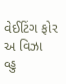વેઈટિંગ ફોર અ વિઝા
વ્હુ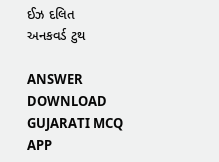ઈઝ દલિત
અનકવર્ડ ટુથ

ANSWER DOWNLOAD GUJARATI MCQ APP